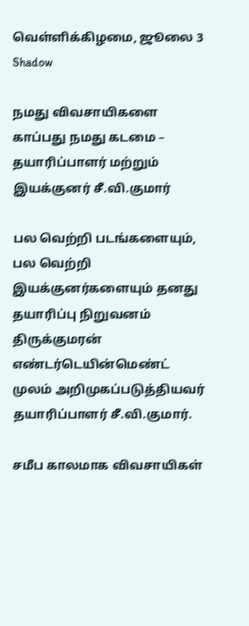வெள்ளிக்கிழமை, ஜூலை 3
Shadow

நமது விவசாயிகளை காப்பது நமது கடமை – தயாரிப்பாளர் மற்றும் இயக்குனர் சீ.வி.குமார்

பல வெற்றி படங்களையும், பல வெற்றி இயக்குனர்களையும் தனது தயாரிப்பு நிறுவனம் திருக்குமரன் எண்டர்டெயின்மெண்ட் முலம் அறிமுகப்படுத்தியவர் தயாரிப்பாளர் சீ.வி.குமார்.

சமீப காலமாக விவசாயிகள்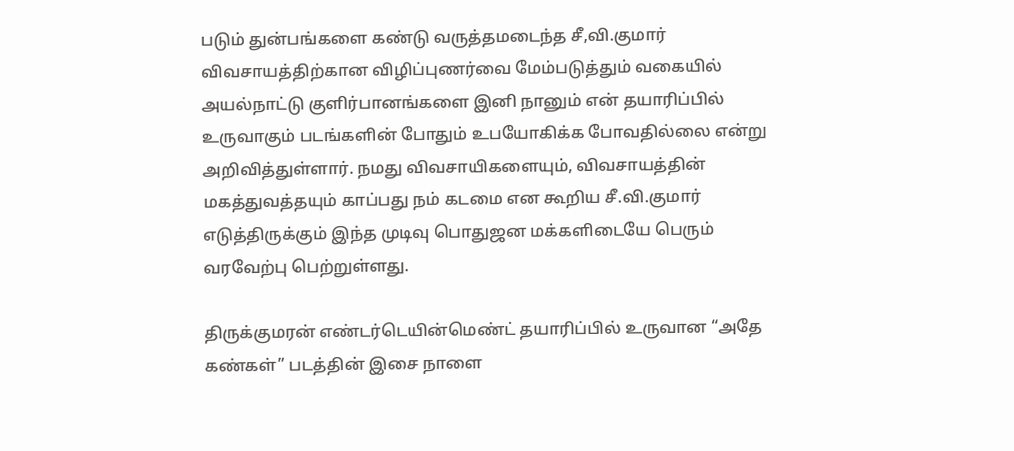படும் துன்பங்களை கண்டு வருத்தமடைந்த சீ,வி.குமார் விவசாயத்திற்கான விழிப்புணர்வை மேம்படுத்தும் வகையில் அயல்நாட்டு குளிர்பானங்களை இனி நானும் என் தயாரிப்பில் உருவாகும் படங்களின் போதும் உபயோகிக்க போவதில்லை என்று அறிவித்துள்ளார். நமது விவசாயிகளையும், விவசாயத்தின் மகத்துவத்தயும் காப்பது நம் கடமை என கூறிய சீ.வி.குமார் எடுத்திருக்கும் இந்த முடிவு பொதுஜன மக்களிடையே பெரும் வரவேற்பு பெற்றுள்ளது.

திருக்குமரன் எண்டர்டெயின்மெண்ட் தயாரிப்பில் உருவான “அதே கண்கள்” படத்தின் இசை நாளை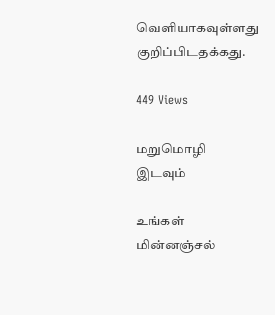வெளியாகவுள்ளது குறிப்பிடதக்கது.

449 Views

மறுமொழி இடவும்

உங்கள் மின்னஞ்சல்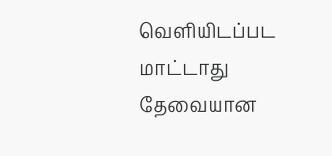வெளியிடப்பட மாட்டாது தேவையான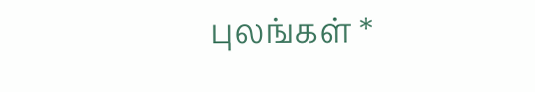புலங்கள் *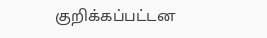குறிக்கப்பட்டன